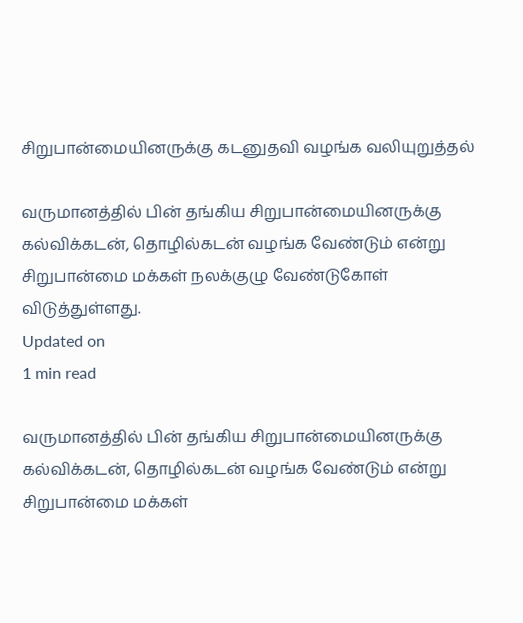சிறுபான்மையினருக்கு கடனுதவி வழங்க வலியுறுத்தல்

வருமானத்தில் பின் தங்கிய சிறுபான்மையினருக்கு கல்விக்கடன், தொழில்கடன் வழங்க வேண்டும் என்று சிறுபான்மை மக்கள் நலக்குழு வேண்டுகோள் விடுத்துள்ளது.
Updated on
1 min read

வருமானத்தில் பின் தங்கிய சிறுபான்மையினருக்கு கல்விக்கடன், தொழில்கடன் வழங்க வேண்டும் என்று சிறுபான்மை மக்கள்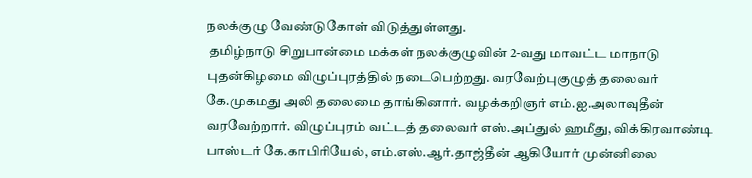நலக்குழு வேண்டுகோள் விடுத்துள்ளது.
 தமிழ்நாடு சிறுபான்மை மக்கள் நலக்குழுவின் 2-வது மாவட்ட மாநாடு புதன்கிழமை விழுப்புரத்தில் நடைபெற்றது. வரவேற்புகுழுத் தலைவர் கே.முகமது அலி தலைமை தாங்கினார். வழக்கறிஞர் எம்.ஐ.அலாவுதீன் வரவேற்றார். விழுப்புரம் வட்டத் தலைவர் எஸ்.அப்துல் ஹமீது, விக்கிரவாண்டி பாஸ்டர் கே.காபிரியேல், எம்.எஸ்.ஆர்.தாஜ்தீன் ஆகியோர் முன்னிலை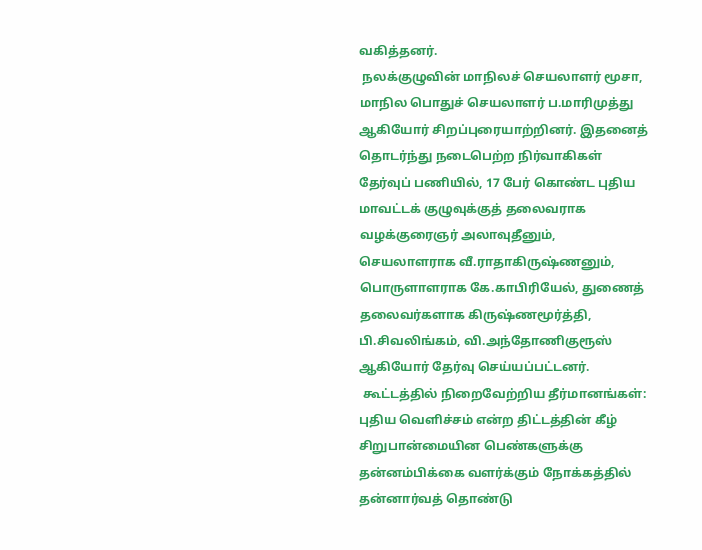வகித்தனர்.
 நலக்குழுவின் மாநிலச் செயலாளர் மூசா, மாநில பொதுச் செயலாளர் ப.மாரிமுத்து ஆகியோர் சிறப்புரையாற்றினர். இதனைத் தொடர்ந்து நடைபெற்ற நிர்வாகிகள் தேர்வுப் பணியில், 17 பேர் கொண்ட புதிய மாவட்டக் குழுவுக்குத் தலைவராக வழக்குரைஞர் அலாவுதீனும், செயலாளராக வீ.ராதாகிருஷ்ணனும், பொருளாளராக கே.காபிரியேல், துணைத் தலைவர்களாக கிருஷ்ணமூர்த்தி, பி.சிவலிங்கம், வி.அந்தோணிகுரூஸ் ஆகியோர் தேர்வு செய்யப்பட்டனர்.
 கூட்டத்தில் நிறைவேற்றிய தீர்மானங்கள்: புதிய வெளிச்சம் என்ற திட்டத்தின் கீழ் சிறுபான்மையின பெண்களுக்கு தன்னம்பிக்கை வளர்க்கும் நோக்கத்தில் தன்னார்வத் தொண்டு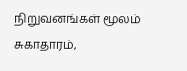நிறுவனங்கள் மூலம் சுகாதாரம்,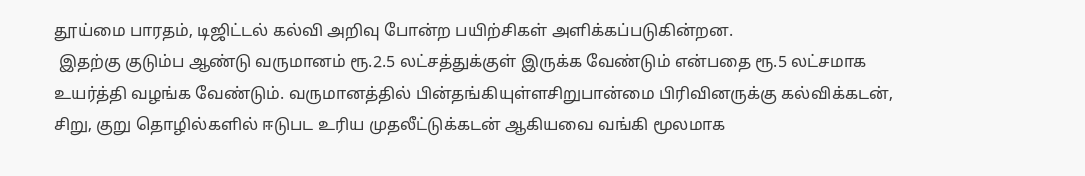தூய்மை பாரதம், டிஜிட்டல் கல்வி அறிவு போன்ற பயிற்சிகள் அளிக்கப்படுகின்றன.
 இதற்கு குடும்ப ஆண்டு வருமானம் ரூ.2.5 லட்சத்துக்குள் இருக்க வேண்டும் என்பதை ரூ.5 லட்சமாக உயர்த்தி வழங்க வேண்டும். வருமானத்தில் பின்தங்கியுள்ளசிறுபான்மை பிரிவினருக்கு கல்விக்கடன், சிறு, குறு தொழில்களில் ஈடுபட உரிய முதலீட்டுக்கடன் ஆகியவை வங்கி மூலமாக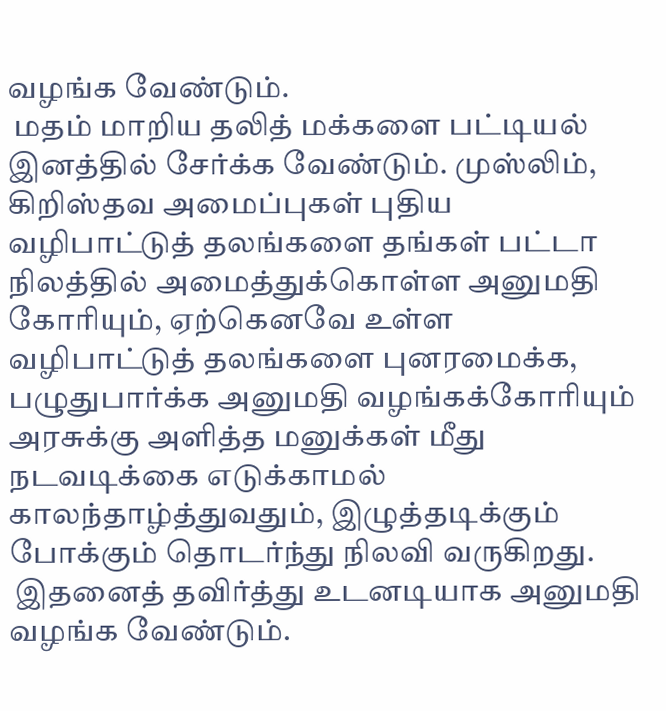வழங்க வேண்டும்.
 மதம் மாறிய தலித் மக்களை பட்டியல் இனத்தில் சேர்க்க வேண்டும். முஸ்லிம், கிறிஸ்தவ அமைப்புகள் புதிய வழிபாட்டுத் தலங்களை தங்கள் பட்டா நிலத்தில் அமைத்துக்கொள்ள அனுமதி கோரியும், ஏற்கெனவே உள்ள வழிபாட்டுத் தலங்களை புனரமைக்க, பழுதுபார்க்க அனுமதி வழங்கக்கோரியும் அரசுக்கு அளித்த மனுக்கள் மீது நடவடிக்கை எடுக்காமல் காலந்தாழ்த்துவதும், இழுத்தடிக்கும் போக்கும் தொடர்ந்து நிலவி வருகிறது.
 இதனைத் தவிர்த்து உடனடியாக அனுமதி வழங்க வேண்டும்.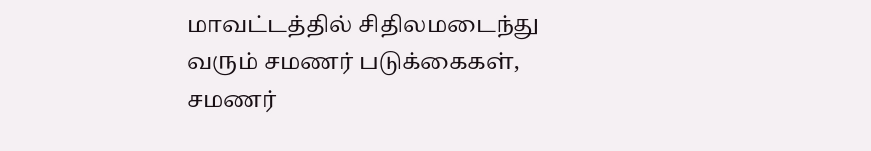மாவட்டத்தில் சிதிலமடைந்து வரும் சமணர் படுக்கைகள், சமணர்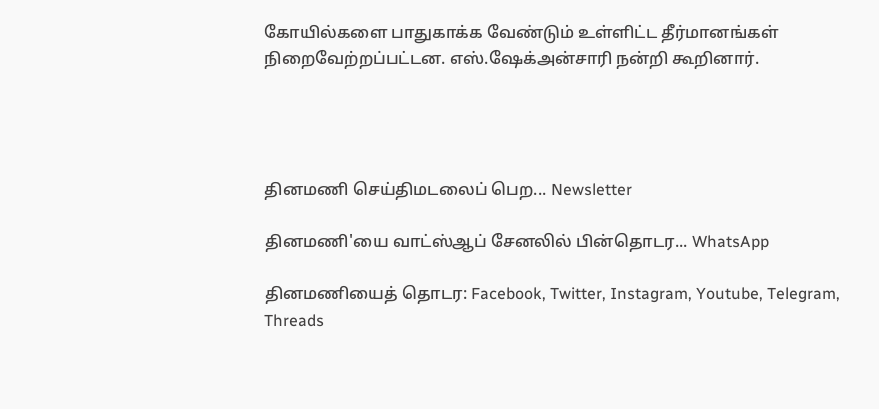கோயில்களை பாதுகாக்க வேண்டும் உள்ளிட்ட தீர்மானங்கள் நிறைவேற்றப்பட்டன. எஸ்.ஷேக்அன்சாரி நன்றி கூறினார்.




தினமணி செய்திமடலைப் பெற... Newsletter

தினமணி'யை வாட்ஸ்ஆப் சேனலில் பின்தொடர... WhatsApp

தினமணியைத் தொடர: Facebook, Twitter, Instagram, Youtube, Telegram, Threads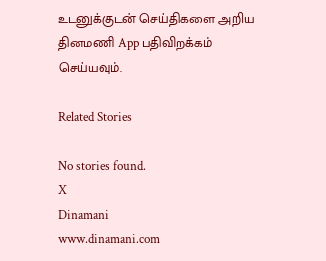உடனுக்குடன் செய்திகளை அறிய தினமணி App பதிவிறக்கம் செய்யவும்.

Related Stories

No stories found.
X
Dinamani
www.dinamani.com